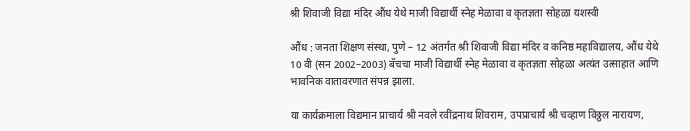श्री शिवाजी विद्या मंदिर औंध येथे माजी विद्यार्थी स्नेह मेळावा व कृतज्ञता सोहळा यशस्वी

औंध : जनता शिक्षण संस्था, पुणे – 12 अंतर्गत श्री शिवाजी विद्या मंदिर व कनिष्ठ महाविद्यालय, औंध येथे  10 वी (सन 2002–2003) बॅचचा माजी विद्यार्थी स्नेह मेळावा व कृतज्ञता सोहळा अत्यंत उत्साहात आणि भावनिक वातावरणात संपन्न झाला.

या कार्यक्रमाला विद्यमान प्राचार्य श्री नवले रवींद्रनाथ शिवराम, उपप्राचार्य श्री चव्हाण विठ्ठल नारायण,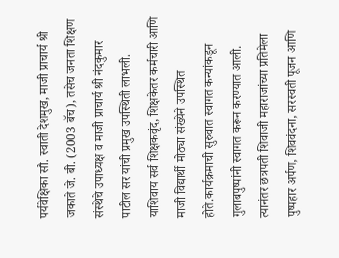पर्यवेक्षिका सौ. स्वाती देशमुख, माजी प्राचार्य श्री जकाते जे. बी. (2003 बॅच), तसेच जनता शिक्षण संस्थेचे उपाध्यक्ष व माजी प्राचार्य श्री नंदकुमार पाटील सर यांची प्रमुख उपस्थिती लाभली. याशिवाय सर्व शिक्षकवृंद, शिक्षकेतर कर्मचारी आणि माजी विद्यार्थी मोठ्या संख्येने उपस्थित होते.कार्यक्रमाची सुरुवात स्वागत कन्यांकडून गुलाबपुष्पांनी स्वागत करून करण्यात आली. त्यानंतर छत्रपती शिवाजी महाराजांच्या प्रतिमेला पुष्पहार अर्पण, शिववंदना, सरस्वती पूजन आणि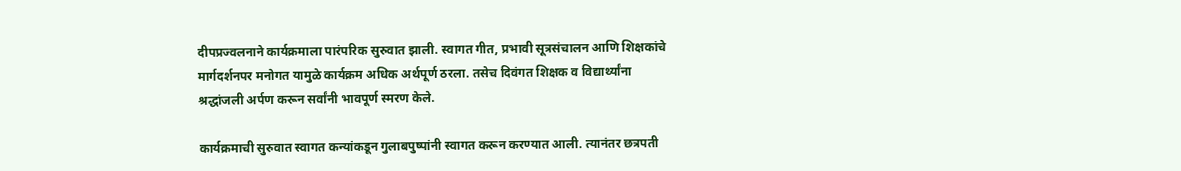दीपप्रज्वलनाने कार्यक्रमाला पारंपरिक सुरुवात झाली. स्वागत गीत, प्रभावी सूत्रसंचालन आणि शिक्षकांचे मार्गदर्शनपर मनोगत यामुळे कार्यक्रम अधिक अर्थपूर्ण ठरला. तसेच दिवंगत शिक्षक व विद्यार्थ्यांना श्रद्धांजली अर्पण करून सर्वांनी भावपूर्ण स्मरण केले.

कार्यक्रमाची सुरुवात स्वागत कन्यांकडून गुलाबपुष्पांनी स्वागत करून करण्यात आली. त्यानंतर छत्रपती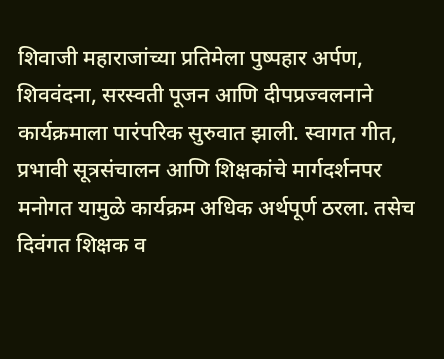शिवाजी महाराजांच्या प्रतिमेला पुष्पहार अर्पण, शिववंदना, सरस्वती पूजन आणि दीपप्रज्वलनाने कार्यक्रमाला पारंपरिक सुरुवात झाली. स्वागत गीत, प्रभावी सूत्रसंचालन आणि शिक्षकांचे मार्गदर्शनपर मनोगत यामुळे कार्यक्रम अधिक अर्थपूर्ण ठरला. तसेच दिवंगत शिक्षक व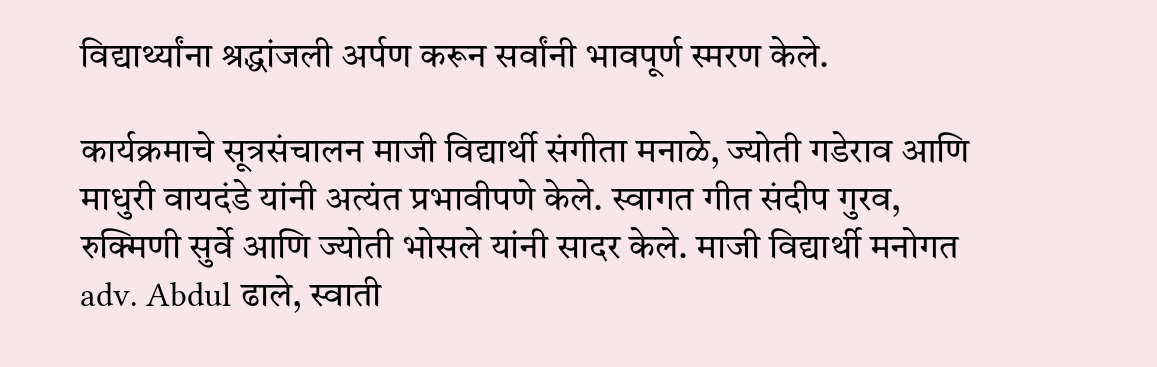विद्यार्थ्यांना श्रद्धांजली अर्पण करून सर्वांनी भावपूर्ण स्मरण केले.

कार्यक्रमाचे सूत्रसंचालन माजी विद्यार्थी संगीता मनाळे, ज्योती गडेराव आणि माधुरी वायदंडे यांनी अत्यंत प्रभावीपणे केले. स्वागत गीत संदीप गुरव, रुक्मिणी सुर्वे आणि ज्योती भोसले यांनी सादर केले. माजी विद्यार्थी मनोगत adv. Abdul ढाले, स्वाती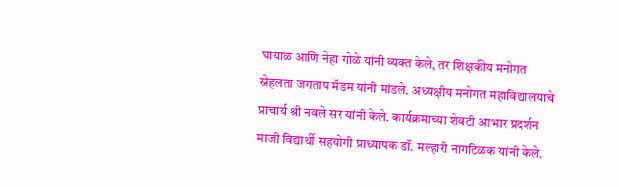घायाळ आणि नेहा गोळे यांनी व्यक्त केले, तर शिक्षकीय मनोगत स्नेहलता जगताप मॅडम यांनी मांडले. अध्यक्षीय मनोगत महाविद्यालयाचे प्राचार्य श्री नवले सर यांनी केले. कार्यक्रमाच्या शेवटी आभार प्रदर्शन माजी विद्यार्थी सहयोगी प्राध्यापक डॉ. मल्हारी नागटिळक यांनी केले.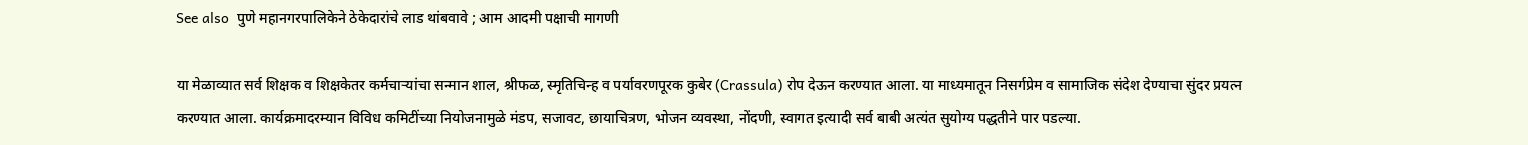See also  पुणे महानगरपालिकेने ठेकेदारांचे लाड थांबवावे ; आम आदमी पक्षाची मागणी

या मेळाव्यात सर्व शिक्षक व शिक्षकेतर कर्मचाऱ्यांचा सन्मान शाल, श्रीफळ, स्मृतिचिन्ह व पर्यावरणपूरक कुबेर (Crassula) रोप देऊन करण्यात आला. या माध्यमातून निसर्गप्रेम व सामाजिक संदेश देण्याचा सुंदर प्रयत्न करण्यात आला. कार्यक्रमादरम्यान विविध कमिटींच्या नियोजनामुळे मंडप, सजावट, छायाचित्रण, भोजन व्यवस्था, नोंदणी, स्वागत इत्यादी सर्व बाबी अत्यंत सुयोग्य पद्धतीने पार पडल्या.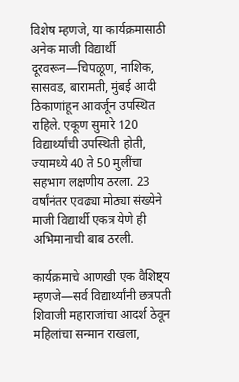विशेष म्हणजे, या कार्यक्रमासाठी अनेक माजी विद्यार्थी दूरवरून—चिपळूण, नाशिक, सासवड, बारामती, मुंबई आदी ठिकाणांहून आवर्जून उपस्थित राहिले. एकूण सुमारे 120 विद्यार्थ्यांची उपस्थिती होती, ज्यामध्ये 40 ते 50 मुलींचा सहभाग लक्षणीय ठरला. 23 वर्षांनंतर एवढ्या मोठ्या संख्येने माजी विद्यार्थी एकत्र येणे ही अभिमानाची बाब ठरली.

कार्यक्रमाचे आणखी एक वैशिष्ट्य म्हणजे—सर्व विद्यार्थ्यांनी छत्रपती शिवाजी महाराजांचा आदर्श ठेवून महिलांचा सन्मान राखला,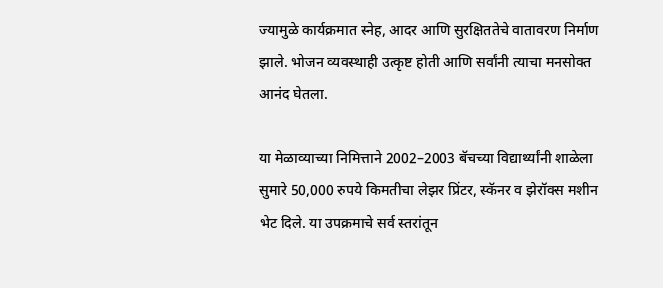ज्यामुळे कार्यक्रमात स्नेह, आदर आणि सुरक्षिततेचे वातावरण निर्माण झाले. भोजन व्यवस्थाही उत्कृष्ट होती आणि सर्वांनी त्याचा मनसोक्त आनंद घेतला.

या मेळाव्याच्या निमित्ताने 2002–2003 बॅचच्या विद्यार्थ्यांनी शाळेला सुमारे 50,000 रुपये किमतीचा लेझर प्रिंटर, स्कॅनर व झेरॉक्स मशीन भेट दिले. या उपक्रमाचे सर्व स्तरांतून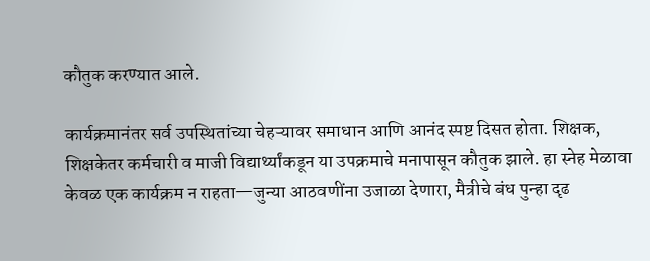कौतुक करण्यात आले.

कार्यक्रमानंतर सर्व उपस्थितांच्या चेहऱ्यावर समाधान आणि आनंद स्पष्ट दिसत होता. शिक्षक, शिक्षकेतर कर्मचारी व माजी विद्यार्थ्यांकडून या उपक्रमाचे मनापासून कौतुक झाले. हा स्नेह मेळावा केवळ एक कार्यक्रम न राहता—जुन्या आठवणींना उजाळा देणारा, मैत्रीचे बंध पुन्हा दृढ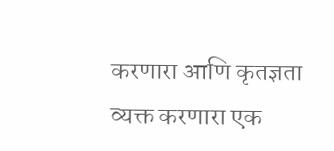करणारा आणि कृतज्ञता व्यक्त करणारा एक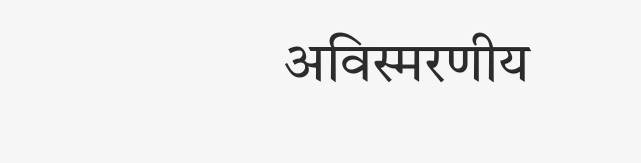अविस्मरणीय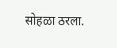सोहळा ठरला.